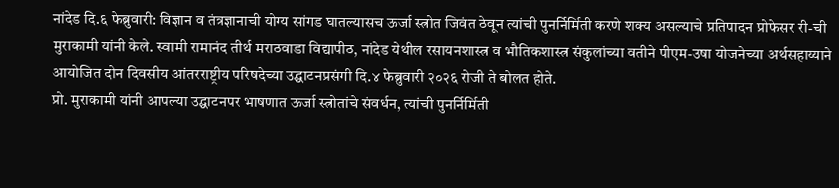नांदेड दि.६ फेब्रुवारी: विज्ञान व तंत्रज्ञानाची योग्य सांगड घातल्यासच ऊर्जा स्त्रोत जिवंत ठेवून त्यांची पुनर्निर्मिती करणे शक्य असल्याचे प्रतिपादन प्रोफेसर री-ची मुराकामी यांनी केले. स्वामी रामानंद तीर्थ मराठवाडा विद्यापीठ, नांदेड येथील रसायनशास्त्र व भौतिकशास्त्र संकुलांच्या वतीने पीएम-उषा योजनेच्या अर्थसहाय्याने आयोजित दोन दिवसीय आंतरराष्ट्रीय परिषदेच्या उद्घाटनप्रसंगी दि.४ फेब्रुवारी २०२६ रोजी ते बोलत होते.
प्रो. मुराकामी यांनी आपल्या उद्घाटनपर भाषणात ऊर्जा स्त्रोतांचे संवर्धन, त्यांची पुनर्निर्मिती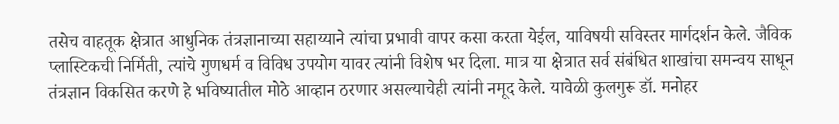तसेच वाहतूक क्षेत्रात आधुनिक तंत्रज्ञानाच्या सहाय्याने त्यांचा प्रभावी वापर कसा करता येईल, याविषयी सविस्तर मार्गदर्शन केले. जैविक प्लास्टिकची निर्मिती, त्यांचे गुणधर्म व विविध उपयोग यावर त्यांनी विशेष भर दिला. मात्र या क्षेत्रात सर्व संबंधित शाखांचा समन्वय साधून तंत्रज्ञान विकसित करणे हे भविष्यातील मोठे आव्हान ठरणार असल्याचेही त्यांनी नमूद केले. यावेळी कुलगुरू डॉ. मनोहर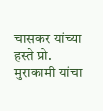चासकर यांच्या हस्ते प्रो. मुराकामी यांचा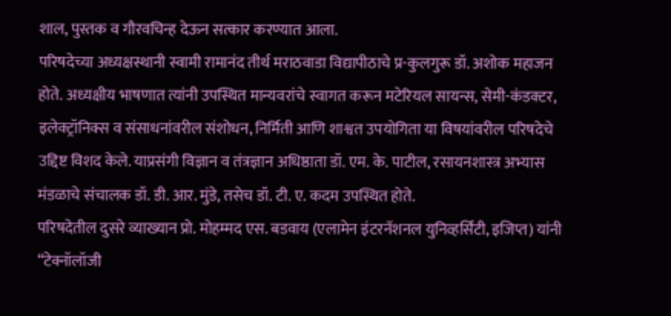शाल, पुस्तक व गौरवचिन्ह देऊन सत्कार करण्यात आला.
परिषदेच्या अध्यक्षस्थानी स्वामी रामानंद तीर्थ मराठवाडा विद्यापीठाचे प्र-कुलगुरू डॉ. अशोक महाजन होते. अध्यक्षीय भाषणात त्यांनी उपस्थित मान्यवरांचे स्वागत करून मटेरियल सायन्स, सेमी-कंडक्टर, इलेक्ट्रॉनिक्स व संसाधनांवरील संशोधन, निर्मिती आणि शाश्वत उपयोगिता या विषयांवरील परिषदेचे उद्दिष्ट विशद केले. याप्रसंगी विज्ञान व तंत्रज्ञान अधिष्ठाता डॉ. एम. के. पाटील, रसायनशास्त्र अभ्यास मंडळाचे संचालक डॉ. डी. आर. मुंडे, तसेच डॉ. टी. ए. कदम उपस्थित होते.
परिषदेतील दुसरे व्याख्यान प्रो. मोहम्मद एस. बडवाय (एलामेन इंटरनॅशनल युनिव्हर्सिटी, इजिप्त) यांनी “टेक्नॉलॉजी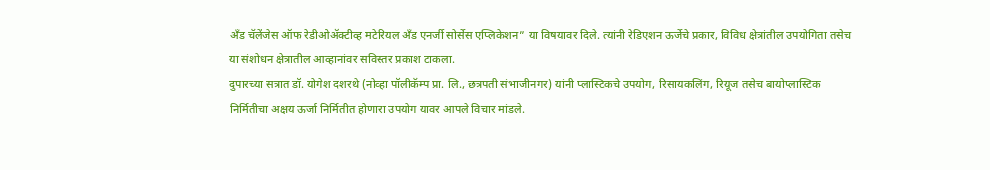अँड चॅलेंजेस ऑफ रेडीओॲक्टीव्ह मटेरियल अँड एनर्जी सोर्सेस एप्लिकेशन” या विषयावर दिले. त्यांनी रेडिएशन ऊर्जेचे प्रकार, विविध क्षेत्रांतील उपयोगिता तसेच या संशोधन क्षेत्रातील आव्हानांवर सविस्तर प्रकाश टाकला.
दुपारच्या सत्रात डॉ. योगेश दशरथे (नोव्हा पॉलीकॅम्प प्रा. लि., छत्रपती संभाजीनगर) यांनी प्लास्टिकचे उपयोग, रिसायकलिंग, रियूज तसेच बायोप्लास्टिक निर्मितीचा अक्षय ऊर्जा निर्मितीत होणारा उपयोग यावर आपले विचार मांडले.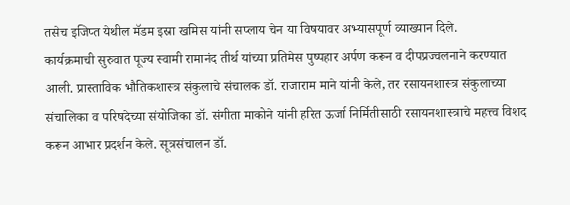तसेच इजिप्त येथील मॅडम इस्रा खमिस यांनी सप्लाय चेन या विषयावर अभ्यासपूर्ण व्याख्यान दिले.
कार्यक्रमाची सुरुवात पूज्य स्वामी रामानंद तीर्थ यांच्या प्रतिमेस पुष्पहार अर्पण करून व दीपप्रज्वलनाने करण्यात आली. प्रास्ताविक भौतिकशास्त्र संकुलाचे संचालक डॉ. राजाराम माने यांनी केले, तर रसायनशास्त्र संकुलाच्या संचालिका व परिषदेच्या संयोजिका डॉ. संगीता माकोने यांनी हरित ऊर्जा निर्मितीसाठी रसायनशास्त्राचे महत्त्व विशद करून आभार प्रदर्शन केले. सूत्रसंचालन डॉ.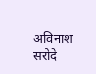अविनाश सरोदे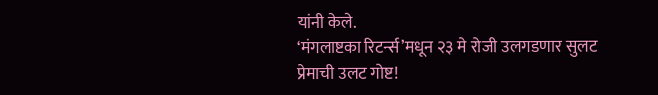यांनी केले.
‘मंगलाष्टका रिटर्न्स’मधून २३ मे रोजी उलगडणार सुलट प्रेमाची उलट गोष्ट!